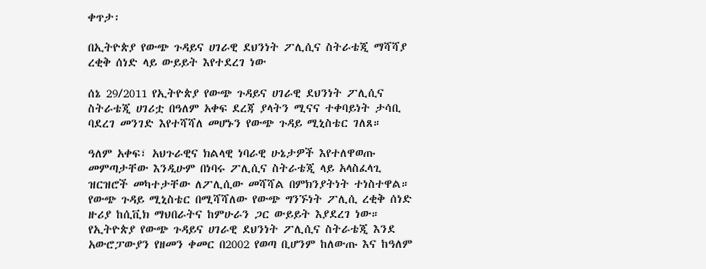ቀጥታ፡

በኢትዮጵያ የውጭ ጉዳይና ሀገራዊ ደህንነት ፖሊሲና ስትራቴጂ ማሻሻያ ረቂቅ ሰነድ ላይ ውይይት እየተደረገ ነው

ሰኔ 29/2011 የኢትዮጵያ የውጭ ጉዳይና ሀገራዊ ደህንነት ፖሊሲና ስትራቴጂ ሀገሪቷ በዓለም አቀፍ ደረጃ ያላትን ሚናና ተቀባይነት ታሳቢ ባደረገ መንገድ እየተሻሻለ መሆኑን የውጭ ጉዳይ ሚኒስቴር ገለጸ።

ዓለም አቀፍ፣ አህጉራዊና ክልላዊ ነባራዊ ሁኔታዎች እየተለዋወጡ መምጣታቸው እንዲሁም በነባሩ ፖሊሲና ስትራቴጂ ላይ አላስፈላጊ ዝርዝሮች መካተታቸው ለፖሊሲው መሻሻል በምክንያትነት ተነስተዋል። የውጭ ጉዳይ ሚኒስቴር በሚሻሻለው የውጭ ግንኙነት ፖሊሲ ረቂቅ ሰነድ ዙሪያ ከሲቪክ ማህበራትና ከምሁራን ጋር ውይይት እያደረገ ነው። የኢትዮጵያ የውጭ ጉዳይና ሀገራዊ ደህንነት ፖሊሲና ስትራቴጂ እንደ አውሮፓውያን የዘመን ቀመር በ2002 የወጣ ቢሆንም ከለውጡ እና ከዓለም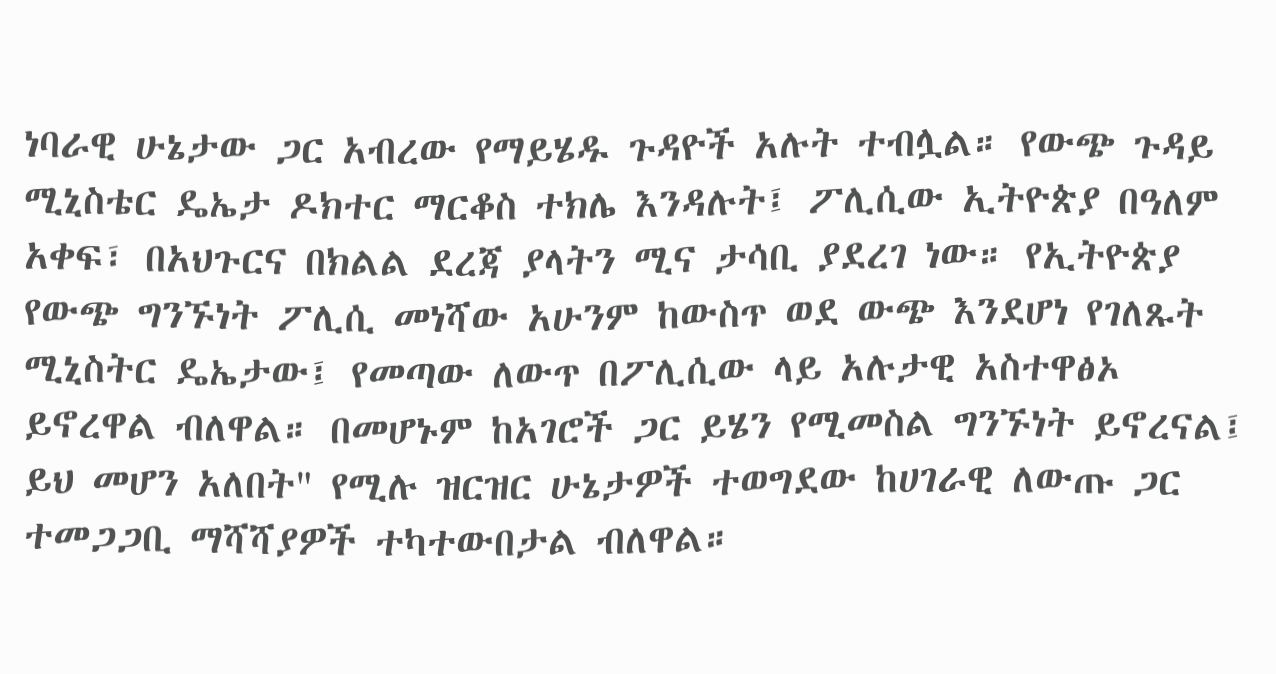ነባራዊ ሁኔታው ጋር አብረው የማይሄዱ ጉዳዮች አሉት ተብሏል። የውጭ ጉዳይ ሚኒስቴር ዴኤታ ዶክተር ማርቆስ ተክሌ እንዳሉት፤ ፖሊሲው ኢትዮጵያ በዓለም አቀፍ፣ በአህጉርና በክልል ደረጃ ያላትን ሚና ታሳቢ ያደረገ ነው። የኢትዮጵያ የውጭ ግንኙነት ፖሊሲ መነሻው አሁንም ከውስጥ ወደ ውጭ እንደሆነ የገለጹት ሚኒስትር ዴኤታው፤ የመጣው ለውጥ በፖሊሲው ላይ አሉታዊ አስተዋፅኦ ይኖረዋል ብለዋል። በመሆኑም ከአገሮች ጋር ይሄን የሚመስል ግንኙነት ይኖረናል፤ ይህ መሆን አለበት" የሚሉ ዝርዝር ሁኔታዎች ተወግደው ከሀገራዊ ለውጡ ጋር ተመጋጋቢ ማሻሻያዎች ተካተውበታል ብለዋል።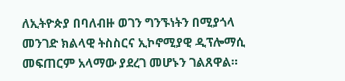ለኢትዮጵያ በባለብዙ ወገን ግንኙነትን በሚያጎላ መንገድ ክልላዊ ትስስርና ኢኮኖሚያዊ ዲፕሎማሲ መፍጠርም አላማው ያደረገ መሆኑን ገልጸዋል።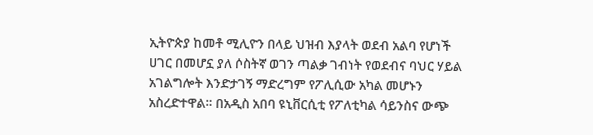ኢትዮጵያ ከመቶ ሚሊዮን በላይ ህዝብ እያላት ወደብ አልባ የሆነች ሀገር በመሆኗ ያለ ሶስትኛ ወገን ጣልቃ ገብነት የወደብና ባህር ሃይል አገልግሎት እንድታገኝ ማድረግም የፖሊሲው አካል መሆኑን አስረድተዋል። በአዲስ አበባ ዩኒቨርሲቲ የፖለቲካል ሳይንስና ውጭ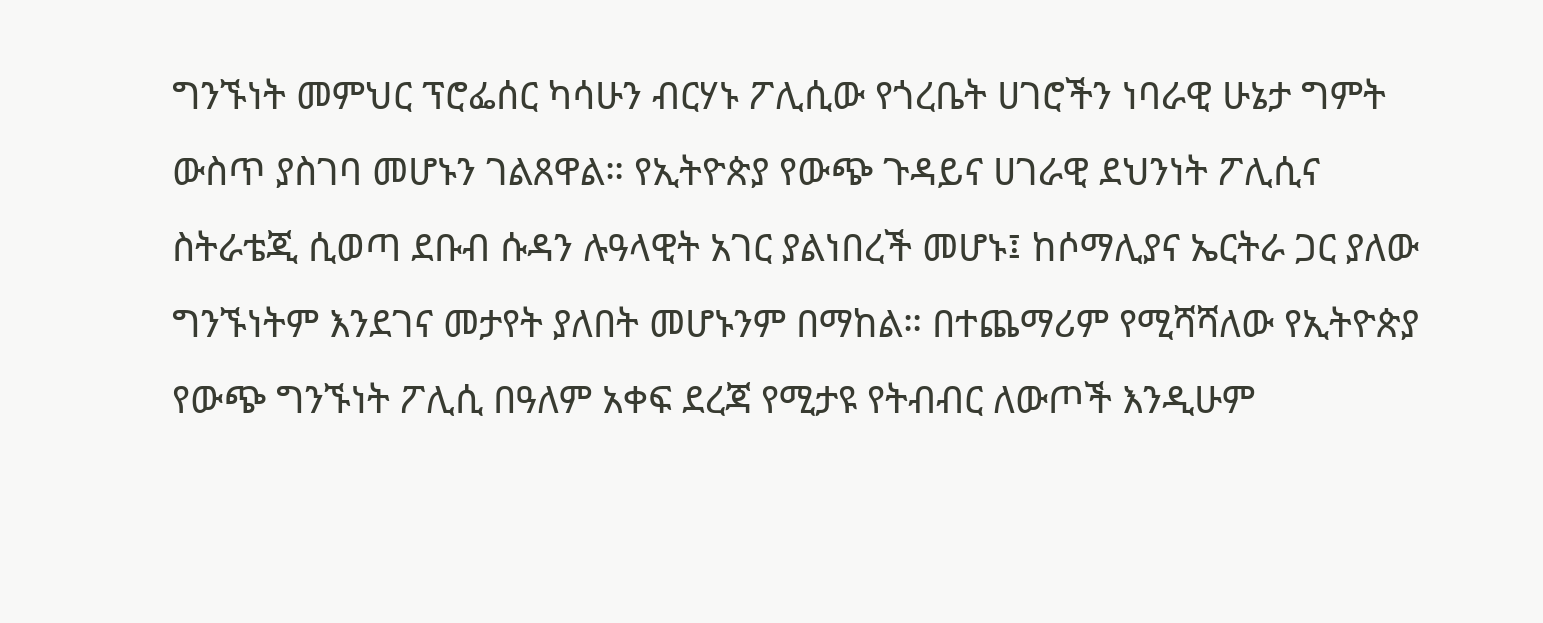ግንኙነት መምህር ፕሮፌሰር ካሳሁን ብርሃኑ ፖሊሲው የጎረቤት ሀገሮችን ነባራዊ ሁኔታ ግምት ውስጥ ያስገባ መሆኑን ገልጸዋል። የኢትዮጵያ የውጭ ጉዳይና ሀገራዊ ደህንነት ፖሊሲና ስትራቴጂ ሲወጣ ደቡብ ሱዳን ሉዓላዊት አገር ያልነበረች መሆኑ፤ ከሶማሊያና ኤርትራ ጋር ያለው ግንኙነትም እንደገና መታየት ያለበት መሆኑንም በማከል። በተጨማሪም የሚሻሻለው የኢትዮጵያ የውጭ ግንኙነት ፖሊሲ በዓለም አቀፍ ደረጃ የሚታዩ የትብብር ለውጦች እንዲሁም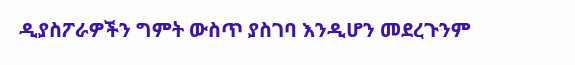ዲያስፖራዎችን ግምት ውስጥ ያስገባ እንዲሆን መደረጉንም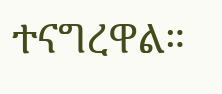ተናግረዋል።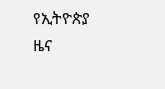የኢትዮጵያ ዜና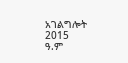አገልግሎት
2015
ዓ.ም